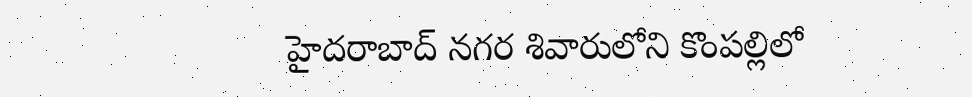హైదరాబాద్ నగర శివారులోని కొంపల్లిలో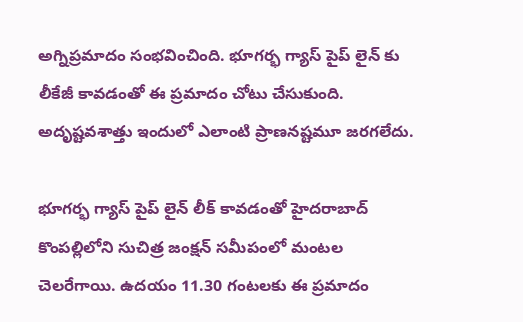అగ్నిప్రమాదం సంభవించింది. భూగర్భ గ్యాస్ పైప్ లైన్ కు లీకేజీ కావడంతో ఈ ప్రమాదం చోటు చేసుకుంది. అదృష్టవశాత్తు ఇందులో ఎలాంటి ప్రాణనష్టమూ జరగలేదు.

భూగర్భ గ్యాస్ పైప్ లైన్ లీక్ కావడంతో హైదరాబాద్ కొంపల్లిలోని సుచిత్ర జంక్షన్ సమీపంలో మంటల చెలరేగాయి. ఉదయం 11.30 గంటలకు ఈ ప్రమాదం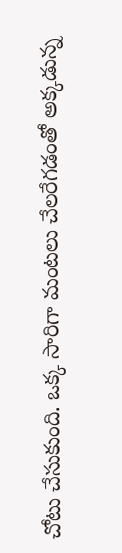చోటు చేసుకుంది. ఒక్క సారిగా మంటలు చేలరేగడంతో అక్కడున్న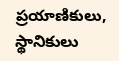ప్రయాణికులు, స్థానికులు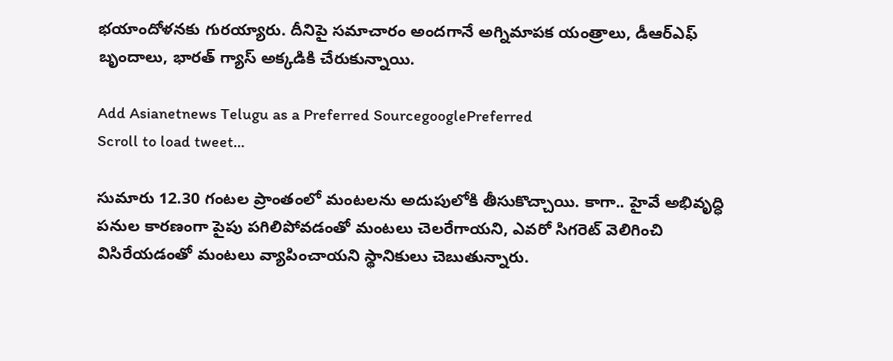భయాందోళనకు గురయ్యారు. దీనిపై సమాచారం అందగానే అగ్నిమాపక యంత్రాలు, డీఆర్ఎఫ్ బృందాలు, భారత్ గ్యాస్ అక్కడికి చేరుకున్నాయి.

Add Asianetnews Telugu as a Preferred SourcegooglePreferred
Scroll to load tweet…

సుమారు 12.30 గంటల ప్రాంతంలో మంటలను అదుపులోకి తీసుకొచ్చాయి. కాగా.. హైవే అభివృద్ధి పనుల కారణంగా పైపు పగిలిపోవడంతో మంటలు చెలరేగాయని, ఎవరో సిగరెట్ వెలిగించి విసిరేయడంతో మంటలు వ్యాపించాయని స్థానికులు చెబుతున్నారు.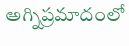అగ్నిప్రమాదంలో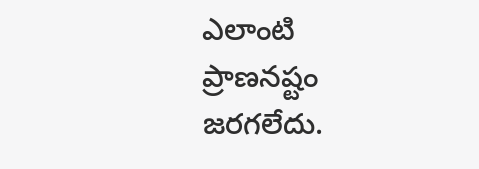ఎలాంటి ప్రాణనష్టం జరగలేదు.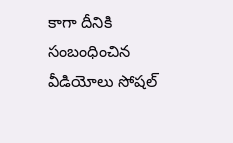కాగా దీనికి సంబంధించిన వీడియోలు సోషల్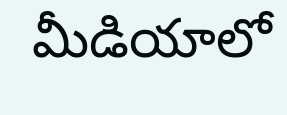మీడియాలో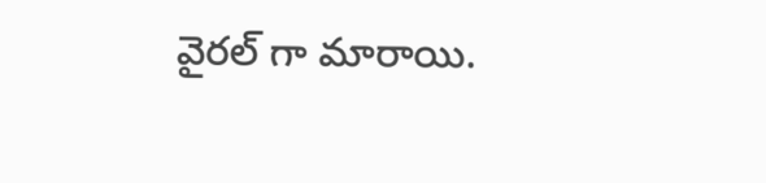వైరల్ గా మారాయి.